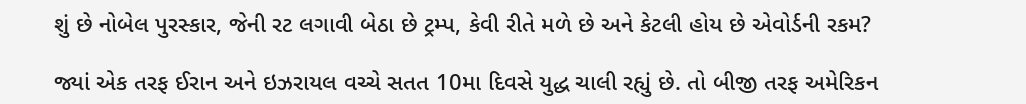શું છે નોબેલ પુરસ્કાર, જેની રટ લગાવી બેઠા છે ટ્રમ્પ, કેવી રીતે મળે છે અને કેટલી હોય છે એવોર્ડની રકમ?

જ્યાં એક તરફ ઈરાન અને ઇઝરાયલ વચ્ચે સતત 10મા દિવસે યુદ્ધ ચાલી રહ્યું છે. તો બીજી તરફ અમેરિકન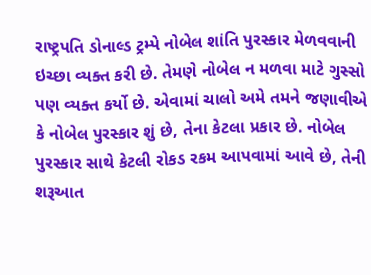રાષ્ટ્રપતિ ડોનાલ્ડ ટ્રમ્પે નોબેલ શાંતિ પુરસ્કાર મેળવવાની ઇચ્છા વ્યક્ત કરી છે. તેમણે નોબેલ ન મળવા માટે ગુસ્સો પણ વ્યક્ત કર્યો છે. એવામાં ચાલો અમે તમને જણાવીએ કે નોબેલ પુરસ્કાર શું છે, તેના કેટલા પ્રકાર છે. નોબેલ પુરસ્કાર સાથે કેટલી રોકડ રકમ આપવામાં આવે છે, તેની શરૂઆત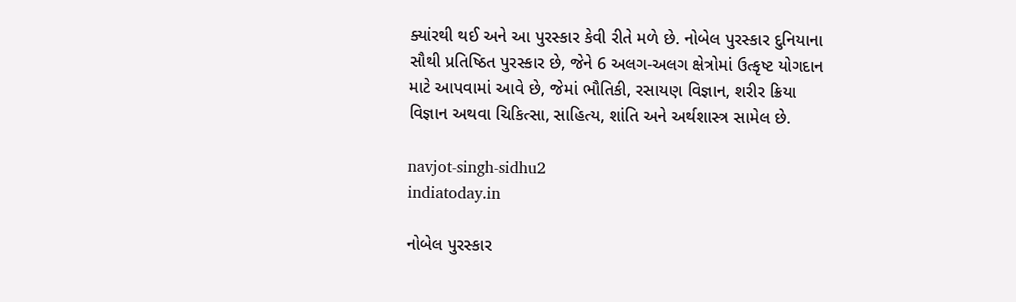ક્યાંરથી થઈ અને આ પુરસ્કાર કેવી રીતે મળે છે. નોબેલ પુરસ્કાર દુનિયાના સૌથી પ્રતિષ્ઠિત પુરસ્કાર છે, જેને 6 અલગ-અલગ ક્ષેત્રોમાં ઉત્કૃષ્ટ યોગદાન માટે આપવામાં આવે છે, જેમાં ભૌતિકી, રસાયણ વિજ્ઞાન, શરીર ક્રિયા વિજ્ઞાન અથવા ચિકિત્સા, સાહિત્ય, શાંતિ અને અર્થશાસ્ત્ર સામેલ છે.

navjot-singh-sidhu2
indiatoday.in

નોબેલ પુરસ્કાર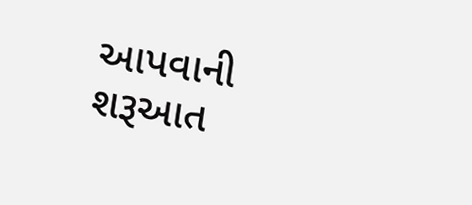આપવાની શરૂઆત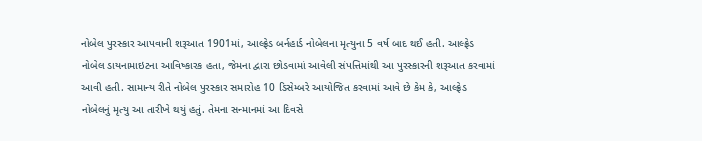નોબેલ પુરસ્કાર આપવાની શરૂઆત 1901માં, આલ્ફ્રેડ બર્નહાર્ડ નોબેલના મૃત્યુના 5 વર્ષ બાદ થઈ હતી. આલ્ફ્રેડ નોબેલ ડાયનામાઇટના આવિષ્કારક હતા, જેમના દ્વારા છોડવામાં આવેલી સંપત્તિમાંથી આ પુરસ્કારની શરૂઆત કરવામાં આવી હતી. સામાન્ય રીતે નોબેલ પુરસ્કાર સમારોહ 10 ડિસેમ્બરે આયોજિત કરવામાં આવે છે કેમ કે, આલ્ફ્રેડ નોબેલનું મૃત્યુ આ તારીખે થયું હતું. તેમના સન્માનમાં આ દિવસે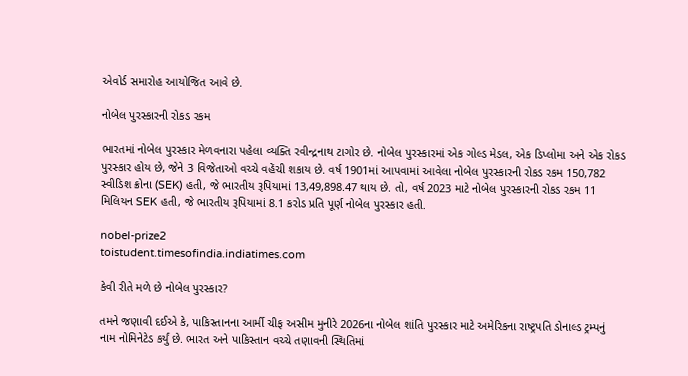એવોર્ડ સમારોહ આયોજિત આવે છે.

નોબેલ પુરસ્કારની રોકડ રકમ

ભારતમાં નોબેલ પુરસ્કાર મેળવનારા પહેલા વ્યક્તિ રવીન્દ્રનાથ ટાગોર છે. નોબેલ પુરસ્કારમાં એક ગોલ્ડ મેડલ, એક ડિપ્લોમા અને એક રોકડ પુરસ્કાર હોય છે, જેને 3 વિજેતાઓ વચ્ચે વહેંચી શકાય છે. વર્ષ 1901માં આપવામાં આવેલા નોબેલ પુરસ્કારની રોકડ રકમ 150,782 સ્વીડિશ ક્રોના (SEK) હતી, જે ભારતીય રૂપિયામાં 13,49,898.47 થાય છે. તો, વર્ષ 2023 માટે નોબેલ પુરસ્કારની રોકડ રકમ 11 મિલિયન SEK હતી, જે ભારતીય રૂપિયામાં 8.1 કરોડ પ્રતિ પૂર્ણ નોબેલ પુરસ્કાર હતી.

nobel-prize2
toistudent.timesofindia.indiatimes.com

કેવી રીતે મળે છે નોબેલ પુરસ્કાર?

તમને જણાવી દઈએ કે, પાકિસ્તાનના આર્મી ચીફ અસીમ મુનીરે 2026ના નોબેલ શાંતિ પુરસ્કાર માટે અમેરિકના રાષ્ટ્રપતિ ડોનાલ્ડ ટ્રમ્પનું નામ નોમિનેટેડ કર્યું છે. ભારત અને પાકિસ્તાન વચ્ચે તણાવની સ્થિતિમાં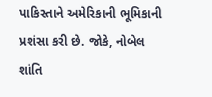પાકિસ્તાને અમેરિકાની ભૂમિકાની પ્રશંસા કરી છે. જોકે, નોબેલ શાંતિ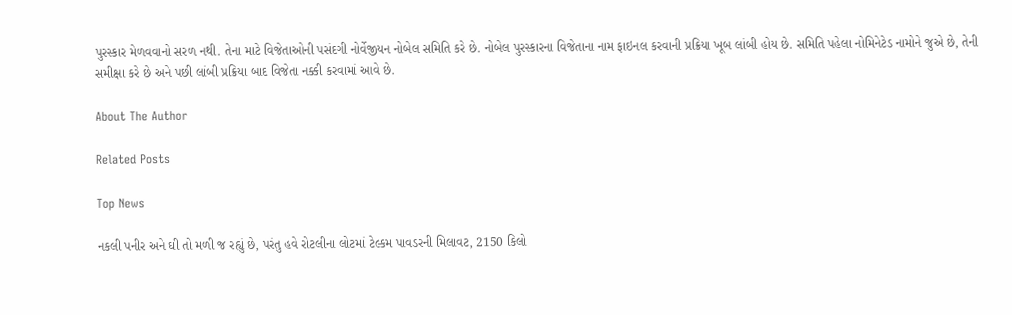પુરસ્કાર મેળવવાનો સરળ નથી. તેના માટે વિજેતાઓની પસંદગી નોર્વેજીયન નોબેલ સમિતિ કરે છે. નોબેલ પુરસ્કારના વિજેતાના નામ ફાઇનલ કરવાની પ્રક્રિયા ખૂબ લાંબી હોય છે. સમિતિ પહેલા નોમિનેટેડ નામોને જુએ છે, તેની સમીક્ષા કરે છે અને પછી લાંબી પ્રક્રિયા બાદ વિજેતા નક્કી કરવામાં આવે છે.

About The Author

Related Posts

Top News

નકલી પનીર અને ઘી તો મળી જ રહ્યું છે, પરંતુ હવે રોટલીના લોટમાં ટેલ્કમ પાવડરની મિલાવટ, 2150 કિલો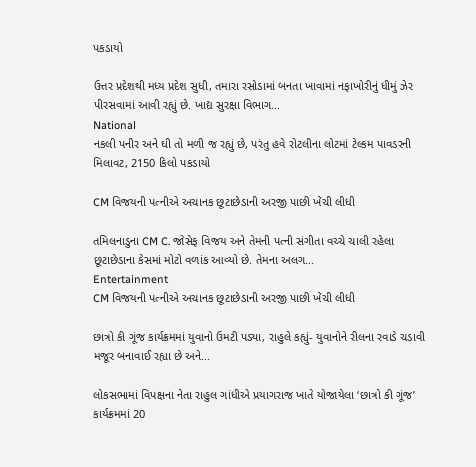પકડાયો

ઉત્તર પ્રદેશથી મધ્ય પ્રદેશ સુધી, તમારા રસોડામાં બનતા ખાવામાં નફાખોરીનું ધીમું ઝેર પીરસવામાં આવી રહ્યું છે. ખાદ્ય સુરક્ષા વિભાગ...
National
નકલી પનીર અને ઘી તો મળી જ રહ્યું છે, પરંતુ હવે રોટલીના લોટમાં ટેલ્કમ પાવડરની મિલાવટ, 2150 કિલો પકડાયો

CM વિજયની પત્નીએ અચાનક છૂટાછેડાની અરજી પાછી ખેંચી લીધી

તમિલનાડુના CM C. જોસેફ વિજય અને તેમની પત્ની સંગીતા વચ્ચે ચાલી રહેલા છૂટાછેડાના કેસમાં મોટો વળાંક આવ્યો છે. તેમના અલગ...
Entertainment
CM વિજયની પત્નીએ અચાનક છૂટાછેડાની અરજી પાછી ખેંચી લીધી

છાત્રો કી ગૂંજ કાર્યક્રમમાં યુવાનો ઉમટી પડ્યા, રાહુલે કહ્યું- યુવાનોને રીલના રવાડે ચડાવી મજૂર બનાવાઈ રહ્યા છે અને...

લોકસભામાં વિપક્ષના નેતા રાહુલ ગાંધીએ પ્રયાગરાજ ખાતે યોજાયેલા ‘છાત્રો કી ગૂંજ’ કાર્યક્રમમાં 20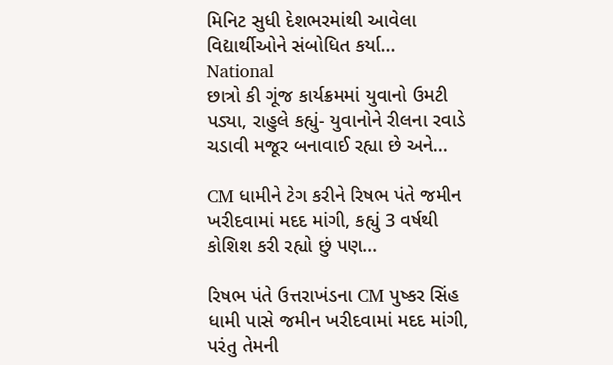મિનિટ સુધી દેશભરમાંથી આવેલા વિદ્યાર્થીઓને સંબોધિત કર્યા...
National
છાત્રો કી ગૂંજ કાર્યક્રમમાં યુવાનો ઉમટી પડ્યા, રાહુલે કહ્યું- યુવાનોને રીલના રવાડે ચડાવી મજૂર બનાવાઈ રહ્યા છે અને...

CM ધામીને ટેગ કરીને રિષભ પંતે જમીન ખરીદવામાં મદદ માંગી, કહ્યું 3 વર્ષથી કોશિશ કરી રહ્યો છું પણ...

રિષભ પંતે ઉત્તરાખંડના CM પુષ્કર સિંહ ધામી પાસે જમીન ખરીદવામાં મદદ માંગી, પરંતુ તેમની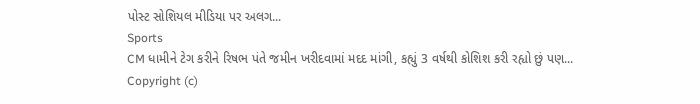પોસ્ટ સોશિયલ મીડિયા પર અલગ...
Sports
CM ધામીને ટેગ કરીને રિષભ પંતે જમીન ખરીદવામાં મદદ માંગી, કહ્યું 3 વર્ષથી કોશિશ કરી રહ્યો છું પણ...
Copyright (c)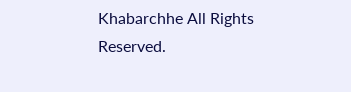Khabarchhe All Rights Reserved.